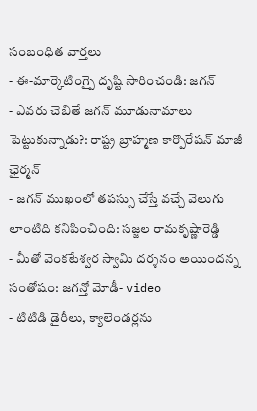సంబంధిత వార్తలు
- ఈ-మార్కెటింగ్పై దృష్టి సారించండి: జగన్
- ఎవరు చెబితే జగన్ మూడునామాలు పెట్టుకున్నాడు?: రాష్ట్ర బ్రాహ్మణ కార్పొరేషన్ మాజీ ఛైర్మన్
- జగన్ ముఖంలో తపస్సు చేస్తే వచ్చే వెలుగు లాంటిది కనిపించింది: సజ్జల రామకృష్ణారెడ్డి
- మీతో వెంకటేశ్వర స్వామి దర్శనం అయిందన్న సంతోషం: జగన్తో మోడీ- video
- టిటిడి డైరీలు, క్యాలెండర్లను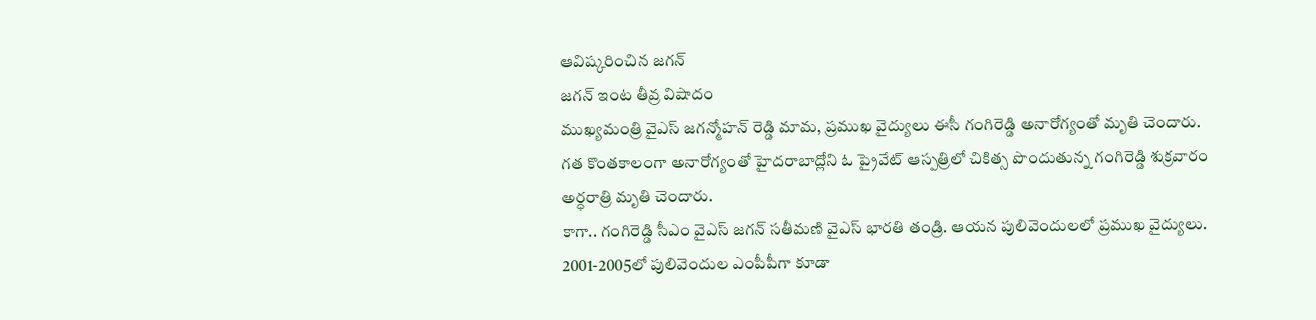ఆవిష్కరించిన జగన్
జగన్ ఇంట తీవ్ర విషాదం
ముఖ్యమంత్రి వైఎస్ జగన్మోహన్ రెడ్డి మామ, ప్రముఖ వైద్యులు ఈసీ గంగిరెడ్డి అనారోగ్యంతో మృతి చెందారు. గత కొంతకాలంగా అనారోగ్యంతో హైదరాబాద్లోని ఓ ప్రైవేట్ ఆస్పత్రిలో చికిత్స పొందుతున్న గంగిరెడ్డి శుక్రవారం అర్ధరాత్రి మృతి చెందారు.
కాగా.. గంగిరెడ్డి సీఎం వైఎస్ జగన్ సతీమణి వైఎస్ భారతి తండ్రి. ఆయన పులివెందులలో ప్రముఖ వైద్యులు. 2001-2005లో పులివెందుల ఎంపీపీగా కూడా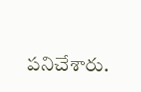పనిచేశారు.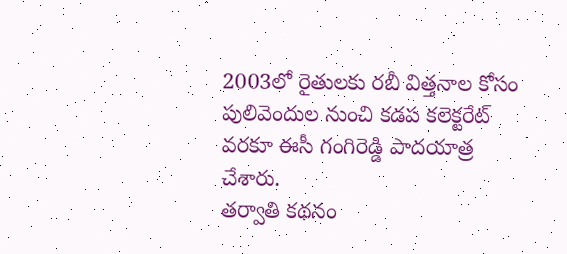2003లో రైతులకు రబీ విత్తనాల కోసం పులివెందుల నుంచి కడప కలెక్టరేట్ వరకూ ఈసీ గంగిరెడ్డి పాదయాత్ర చేశారు.
తర్వాతి కథనం